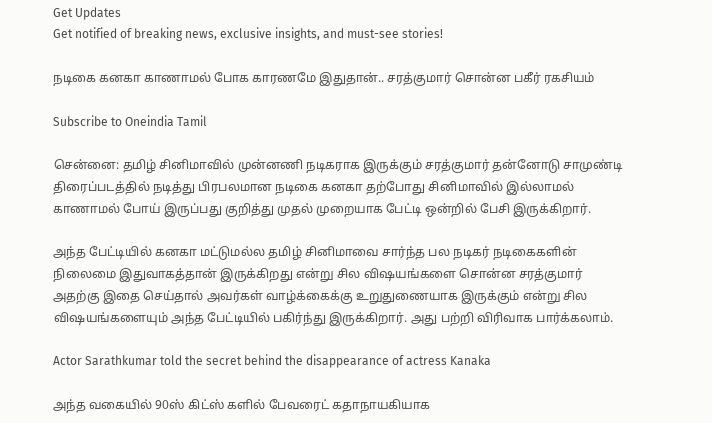Get Updates
Get notified of breaking news, exclusive insights, and must-see stories!

நடிகை கனகா காணாமல் போக காரணமே இதுதான்.. சரத்குமார் சொன்ன பகீர் ரகசியம்

Subscribe to Oneindia Tamil

சென்னை: தமிழ் சினிமாவில் முன்னணி நடிகராக இருக்கும் சரத்குமார் தன்னோடு சாமுண்டி திரைப்படத்தில் நடித்து பிரபலமான நடிகை கனகா தற்போது சினிமாவில் இல்லாமல் காணாமல் போய் இருப்பது குறித்து முதல் முறையாக பேட்டி ஒன்றில் பேசி இருக்கிறார்.

அந்த பேட்டியில் கனகா மட்டுமல்ல தமிழ் சினிமாவை சார்ந்த பல நடிகர் நடிகைகளின் நிலைமை இதுவாகத்தான் இருக்கிறது என்று சில விஷயங்களை சொன்ன சரத்குமார் அதற்கு இதை செய்தால் அவர்கள் வாழ்க்கைக்கு உறுதுணையாக இருக்கும் என்று சில விஷயங்களையும் அந்த பேட்டியில் பகிர்ந்து இருக்கிறார். அது பற்றி விரிவாக பார்க்கலாம்.

Actor Sarathkumar told the secret behind the disappearance of actress Kanaka

அந்த வகையில் 90ஸ் கிட்ஸ் களில் பேவரைட் கதாநாயகியாக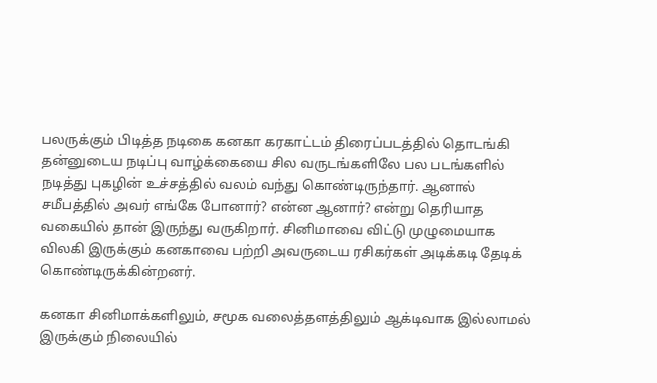பலருக்கும் பிடித்த நடிகை கனகா கரகாட்டம் திரைப்படத்தில் தொடங்கி தன்னுடைய நடிப்பு வாழ்க்கையை சில வருடங்களிலே பல படங்களில் நடித்து புகழின் உச்சத்தில் வலம் வந்து கொண்டிருந்தார். ஆனால் சமீபத்தில் அவர் எங்கே போனார்? என்ன ஆனார்? என்று தெரியாத வகையில் தான் இருந்து வருகிறார். சினிமாவை விட்டு முழுமையாக விலகி இருக்கும் கனகாவை பற்றி அவருடைய ரசிகர்கள் அடிக்கடி தேடிக் கொண்டிருக்கின்றனர்.

கனகா சினிமாக்களிலும், சமூக வலைத்தளத்திலும் ஆக்டிவாக இல்லாமல் இருக்கும் நிலையில்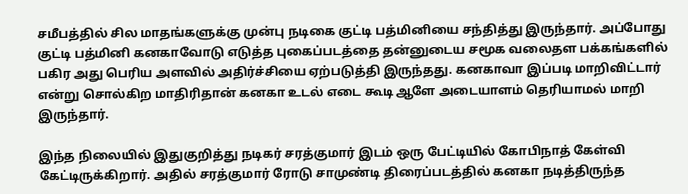சமீபத்தில் சில மாதங்களுக்கு முன்பு நடிகை குட்டி பத்மினியை சந்தித்து இருந்தார். அப்போது குட்டி பத்மினி கனகாவோடு எடுத்த புகைப்படத்தை தன்னுடைய சமூக வலைதள பக்கங்களில் பகிர அது பெரிய அளவில் அதிர்ச்சியை ஏற்படுத்தி இருந்தது. கனகாவா இப்படி மாறிவிட்டார் என்று சொல்கிற மாதிரிதான் கனகா உடல் எடை கூடி ஆளே அடையாளம் தெரியாமல் மாறி இருந்தார்.

இந்த நிலையில் இதுகுறித்து நடிகர் சரத்குமார் இடம் ஒரு பேட்டியில் கோபிநாத் கேள்வி கேட்டிருக்கிறார். அதில் சரத்குமார் ரோடு சாமுண்டி திரைப்படத்தில் கனகா நடித்திருந்த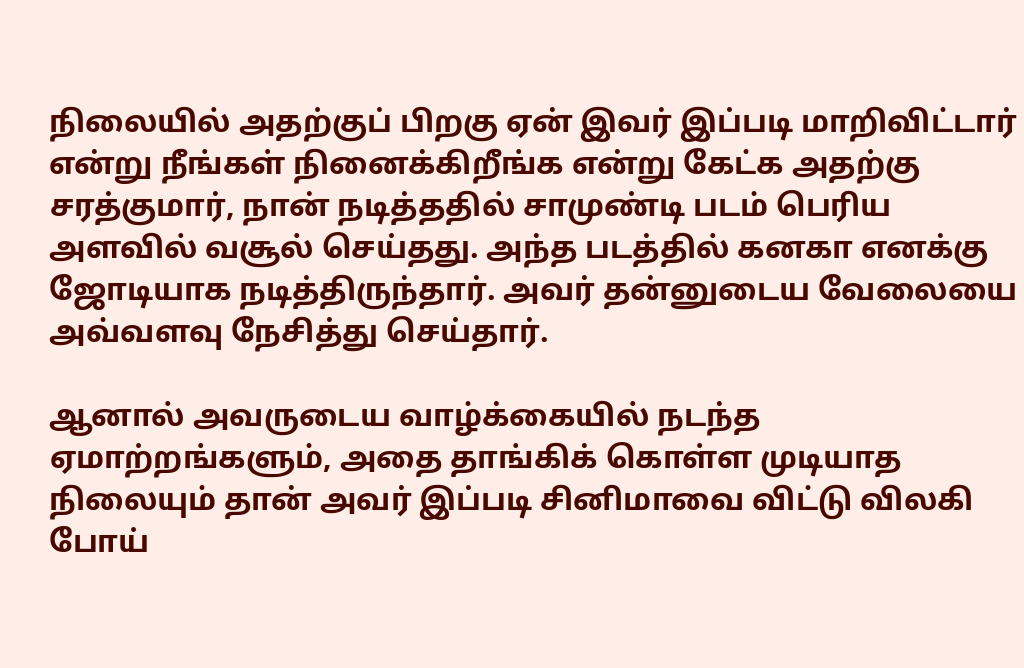நிலையில் அதற்குப் பிறகு ஏன் இவர் இப்படி மாறிவிட்டார் என்று நீங்கள் நினைக்கிறீங்க என்று கேட்க அதற்கு சரத்குமார், நான் நடித்ததில் சாமுண்டி படம் பெரிய அளவில் வசூல் செய்தது. அந்த படத்தில் கனகா எனக்கு ஜோடியாக நடித்திருந்தார். அவர் தன்னுடைய வேலையை அவ்வளவு நேசித்து செய்தார்.

ஆனால் அவருடைய வாழ்க்கையில் நடந்த ஏமாற்றங்களும், அதை தாங்கிக் கொள்ள முடியாத நிலையும் தான் அவர் இப்படி சினிமாவை விட்டு விலகி போய்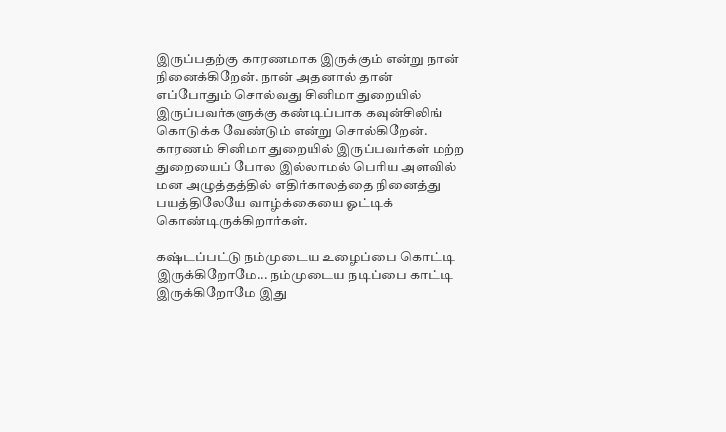இருப்பதற்கு காரணமாக இருக்கும் என்று நான் நினைக்கிறேன். நான் அதனால் தான் எப்போதும் சொல்வது சினிமா துறையில் இருப்பவர்களுக்கு கண்டிப்பாக கவுன்சிலிங் கொடுக்க வேண்டும் என்று சொல்கிறேன். காரணம் சினிமா துறையில் இருப்பவர்கள் மற்ற துறையைப் போல இல்லாமல் பெரிய அளவில் மன அழுத்தத்தில் எதிர்காலத்தை நினைத்து பயத்திலேயே வாழ்க்கையை ஓட்டிக் கொண்டிருக்கிறார்கள்.

கஷ்டப்பட்டு நம்முடைய உழைப்பை கொட்டி இருக்கிறோமே... நம்முடைய நடிப்பை காட்டி இருக்கிறோமே இது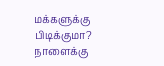மக்களுக்கு பிடிக்குமா? நாளைக்கு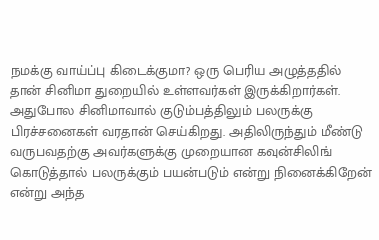நமக்கு வாய்ப்பு கிடைக்குமா? ஒரு பெரிய அழுத்ததில் தான் சினிமா துறையில் உள்ளவர்கள் இருக்கிறார்கள். அதுபோல சினிமாவால் குடும்பத்திலும் பலருக்கு பிரச்சனைகள் வரதான் செய்கிறது. அதிலிருந்தும் மீண்டு வருபவதற்கு அவர்களுக்கு முறையான கவுன்சிலிங் கொடுத்தால் பலருக்கும் பயன்படும் என்று நினைக்கிறேன் என்று அந்த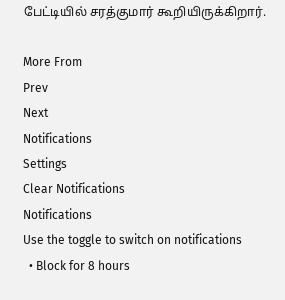பேட்டியில் சரத்குமார் கூறியிருக்கிறார்.

More From
Prev
Next
Notifications
Settings
Clear Notifications
Notifications
Use the toggle to switch on notifications
  • Block for 8 hours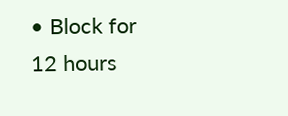• Block for 12 hours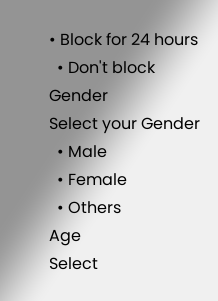• Block for 24 hours
  • Don't block
Gender
Select your Gender
  • Male
  • Female
  • Others
Age
Select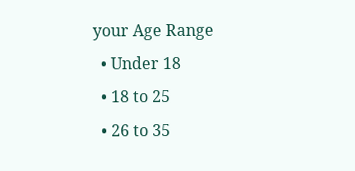your Age Range
  • Under 18
  • 18 to 25
  • 26 to 35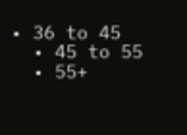• 36 to 45
  • 45 to 55
  • 55+